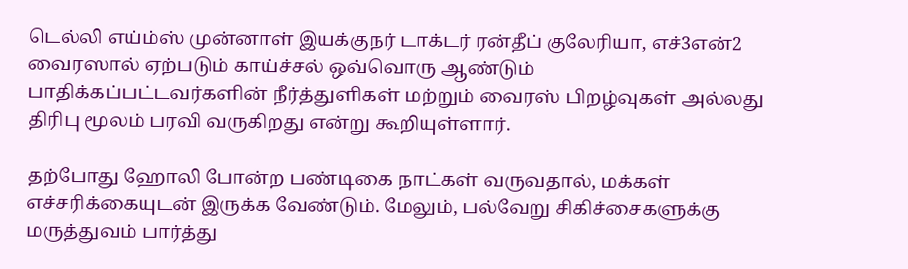டெல்லி எய்ம்ஸ் முன்னாள் இயக்குநர் டாக்டர் ரன்தீப் குலேரியா, எச்3என்2 வைரஸால் ஏற்படும் காய்ச்சல் ஒவ்வொரு ஆண்டும் பாதிக்கப்பட்டவர்களின் நீர்த்துளிகள் மற்றும் வைரஸ் பிறழ்வுகள் அல்லது திரிபு மூலம் பரவி வருகிறது என்று கூறியுள்ளார்.

தற்போது ஹோலி போன்ற பண்டிகை நாட்கள் வருவதால், மக்கள் எச்சரிக்கையுடன் இருக்க வேண்டும். மேலும், பல்வேறு சிகிச்சைகளுக்கு மருத்துவம் பார்த்து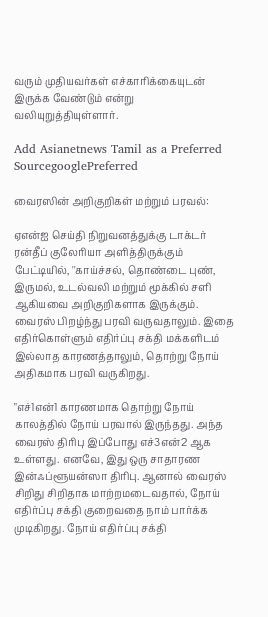வரும் முதியவர்கள் எச்காரிக்கையுடன் இருக்க வேண்டும் என்று வலியுறுத்தியுள்ளார்.

Add Asianetnews Tamil as a Preferred SourcegooglePreferred

வைரஸின் அறிகுறிகள் மற்றும் பரவல்:

ஏஎன்ஐ செய்தி நிறுவனத்துக்கு டாக்டர் ரன்தீப் குலேரியா அளித்திருக்கும் பேட்டியில், ''காய்ச்சல், தொண்டை புண், இருமல், உடல்வலி மற்றும் மூக்கில் சளி ஆகியவை அறிகுறிகளாக இருக்கும். வைரஸ் பிறழ்ந்து பரவி வருவதாலும். இதை எதிர்கொள்ளும் எதிர்ப்பு சக்தி மக்களிடம் இல்லாத காரணத்தாலும், தொற்று நோய் அதிகமாக பரவி வருகிறது.

"எச்1என்1 காரணமாக தொற்று நோய் காலத்தில் நோய் பரவால் இருந்தது. அந்த வைரஸ் திரிபு இப்போது எச்3என்2 ஆக உள்ளது. எனவே, இது ஒரு சாதாரண இன்ஃப்ளூயன்ஸா திரிபு. ஆனால் வைரஸ் சிறிது சிறிதாக மாற்றமடைவதால், நோய் எதிர்ப்பு சக்தி குறைவதை நாம் பார்க்க முடிகிறது. நோய் எதிர்ப்பு சக்தி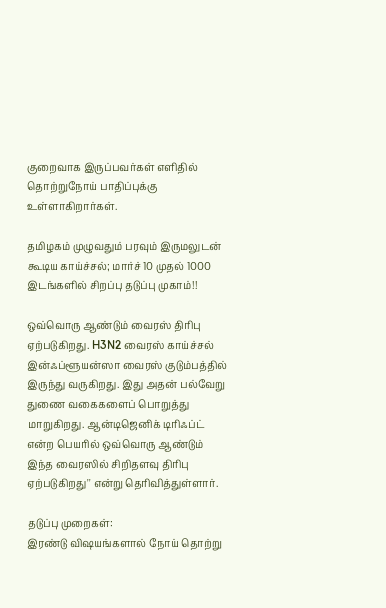குறைவாக இருப்பவர்கள் எளிதில் தொற்றுநோய் பாதிப்புக்கு உள்ளாகிறார்கள்.

தமிழகம் முழுவதும் பரவும் இருமலுடன் கூடிய காய்ச்சல்; மார்ச் 10 முதல் 1000 இடங்களில் சிறப்பு தடுப்பு முகாம்!!

ஒவ்வொரு ஆண்டும் வைரஸ் திரிபு ஏற்படுகிறது. H3N2 வைரஸ் காய்ச்சல் இன்ஃப்ளூயன்ஸா வைரஸ் குடும்பத்தில் இருந்து வருகிறது. இது அதன் பல்வேறு துணை வகைகளைப் பொறுத்து மாறுகிறது. ஆன்டிஜெனிக் டிரிஃப்ட் என்ற பெயரில் ஒவ்வொரு ஆண்டும் இந்த வைரஸில் சிறிதளவு திரிபு ஏற்படுகிறது'' என்று தெரிவித்துள்ளார்.

தடுப்பு முறைகள்:
இரண்டு விஷயங்களால் நோய் தொற்று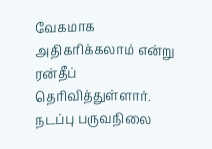வேகமாக அதிகரிக்கலாம் என்று ரன்தீப் தெரிவித்துள்ளார். நடப்பு பருவநிலை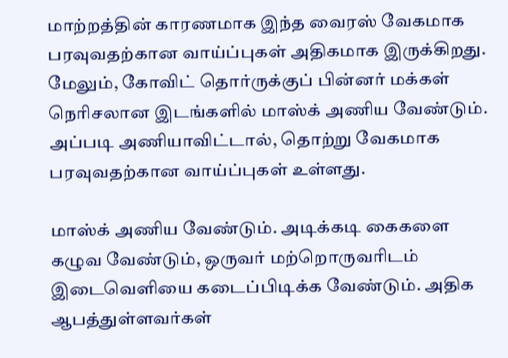மாற்றத்தின் காரணமாக இந்த வைரஸ் வேகமாக பரவுவதற்கான வாய்ப்புகள் அதிகமாக இருக்கிறது. மேலும், கோவிட் தொர்ருக்குப் பின்னர் மக்கள் நெரிசலான இடங்களில் மாஸ்க் அணிய வேண்டும். அப்படி அணியாவிட்டால், தொற்று வேகமாக பரவுவதற்கான வாய்ப்புகள் உள்ளது.

மாஸ்க் அணிய வேண்டும். அடிக்கடி கைகளை கழுவ வேண்டும், ஒருவர் மற்றொருவரிடம் இடைவெளியை கடைப்பிடிக்க வேண்டும். அதிக ஆபத்துள்ளவர்கள்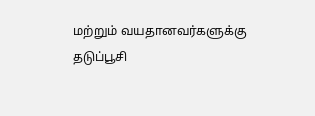மற்றும் வயதானவர்களுக்கு தடுப்பூசி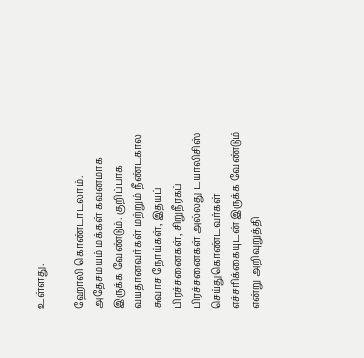உள்ளது.

ஹோலி கொண்டாடலாம். அதேசமயம் மக்கள் கவனமாக இருக்க வேண்டும். குறிப்பாக வயதானவர்கள் மற்றும் நீண்டகால சுவாச நோய்கள், இதயப் பிரச்சனைகள், சிறுநீரகப் பிரச்சனைகள் அல்லது டயாலிசிஸ் செய்துகொண்டவர்கள் எச்சரிக்கையுடன் இருக்க வேண்டும் என்று அறிவுறுத்தி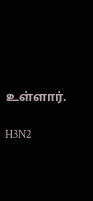உள்ளார்.

H3N2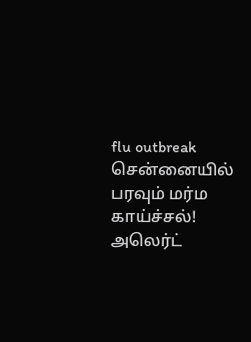flu outbreak சென்னையில் பரவும் மர்ம காய்ச்சல்! அலெர்ட்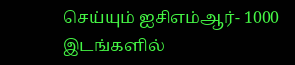செய்யும் ஐசிஎம்ஆர்- 1000 இடங்களில்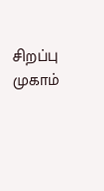சிறப்பு முகாம்